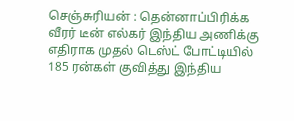செஞ்சுரியன் : தென்னாப்பிரிக்க வீரர் டீன் எல்கர் இந்திய அணிக்கு எதிராக முதல் டெஸ்ட் போட்டியில் 185 ரன்கள் குவித்து இந்திய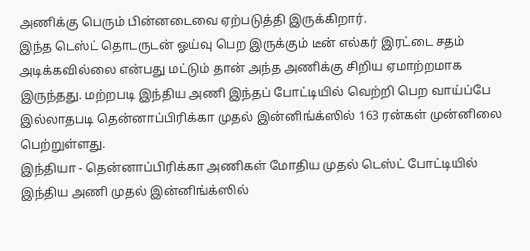அணிக்கு பெரும் பின்னடைவை ஏற்படுத்தி இருக்கிறார்.
இந்த டெஸ்ட் தொடருடன் ஓய்வு பெற இருக்கும் டீன் எல்கர் இரட்டை சதம் அடிக்கவில்லை என்பது மட்டும் தான் அந்த அணிக்கு சிறிய ஏமாற்றமாக இருந்தது. மற்றபடி இந்திய அணி இந்தப் போட்டியில் வெற்றி பெற வாய்ப்பே இல்லாதபடி தென்னாப்பிரிக்கா முதல் இன்னிங்க்ஸில் 163 ரன்கள் முன்னிலை பெற்றுள்ளது.
இந்தியா - தென்னாப்பிரிக்கா அணிகள் மோதிய முதல் டெஸ்ட் போட்டியில் இந்திய அணி முதல் இன்னிங்க்ஸில்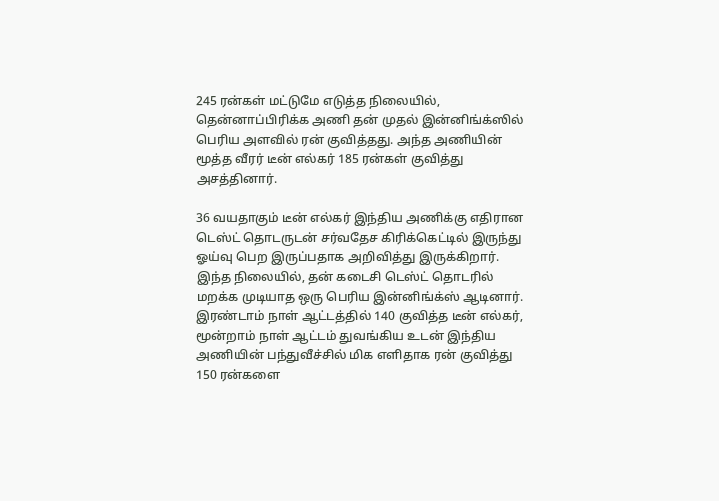245 ரன்கள் மட்டுமே எடுத்த நிலையில், தென்னாப்பிரிக்க அணி தன் முதல் இன்னிங்க்ஸில் பெரிய அளவில் ரன் குவித்தது. அந்த அணியின் மூத்த வீரர் டீன் எல்கர் 185 ரன்கள் குவித்து அசத்தினார்.

36 வயதாகும் டீன் எல்கர் இந்திய அணிக்கு எதிரான டெஸ்ட் தொடருடன் சர்வதேச கிரிக்கெட்டில் இருந்து ஓய்வு பெற இருப்பதாக அறிவித்து இருக்கிறார். இந்த நிலையில், தன் கடைசி டெஸ்ட் தொடரில் மறக்க முடியாத ஒரு பெரிய இன்னிங்க்ஸ் ஆடினார்.
இரண்டாம் நாள் ஆட்டத்தில் 140 குவித்த டீன் எல்கர், மூன்றாம் நாள் ஆட்டம் துவங்கிய உடன் இந்திய அணியின் பந்துவீச்சில் மிக எளிதாக ரன் குவித்து 150 ரன்களை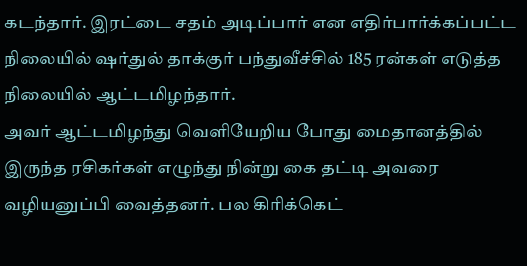கடந்தார். இரட்டை சதம் அடிப்பார் என எதிர்பார்க்கப்பட்ட நிலையில் ஷர்துல் தாக்குர் பந்துவீச்சில் 185 ரன்கள் எடுத்த நிலையில் ஆட்டமிழந்தார்.
அவர் ஆட்டமிழந்து வெளியேறிய போது மைதானத்தில் இருந்த ரசிகர்கள் எழுந்து நின்று கை தட்டி அவரை வழியனுப்பி வைத்தனர். பல கிரிக்கெட்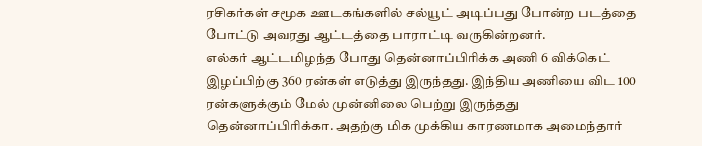ரசிகர்கள் சமூக ஊடகங்களில் சல்யூட் அடிப்பது போன்ற படத்தை போட்டு அவரது ஆட்டத்தை பாராட்டி வருகின்றனர்.
எல்கர் ஆட்டமிழந்த போது தென்னாப்பிரிக்க அணி 6 விக்கெட் இழப்பிற்கு 360 ரன்கள் எடுத்து இருந்தது. இந்திய அணியை விட 100 ரன்களுக்கும் மேல் முன்னிலை பெற்று இருந்தது தென்னாப்பிரிக்கா. அதற்கு மிக முக்கிய காரணமாக அமைந்தார்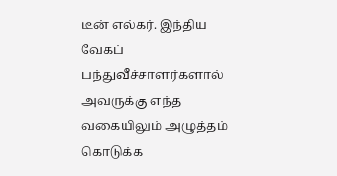டீன் எல்கர். இந்திய வேகப் பந்துவீச்சாளர்களால் அவருக்கு எந்த வகையிலும் அழுத்தம் கொடுக்க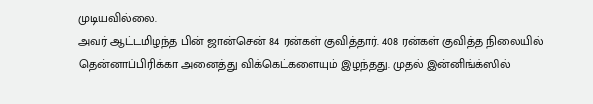முடியவில்லை.
அவர் ஆட்டமிழந்த பின் ஜான்சென் 84 ரன்கள் குவித்தார். 408 ரன்கள் குவித்த நிலையில் தென்னாப்பிரிக்கா அனைத்து விக்கெட்களையும் இழந்தது. முதல் இன்னிங்க்ஸில்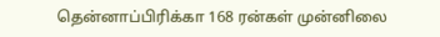தென்னாப்பிரிக்கா 168 ரன்கள் முன்னிலை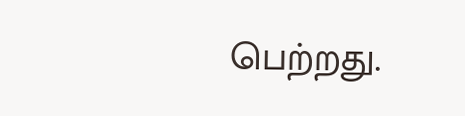பெற்றது.